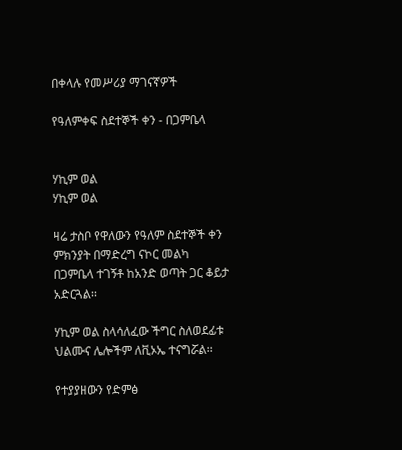በቀላሉ የመሥሪያ ማገናኛዎች

የዓለምቀፍ ስደተኞች ቀን - በጋምቤላ


ሃኪም ወል
ሃኪም ወል

ዛሬ ታስቦ የዋለውን የዓለም ስደተኞች ቀን ምክንያት በማድረግ ናኮር መልካ በጋምቤላ ተገኝቶ ከአንድ ወጣት ጋር ቆይታ አድርጓል፡፡

ሃኪም ወል ስላሳለፈው ችግር ስለወደፊቱ ህልሙና ሌሎችም ለቪኦኤ ተናግሯል፡፡

የተያያዘውን የድምፅ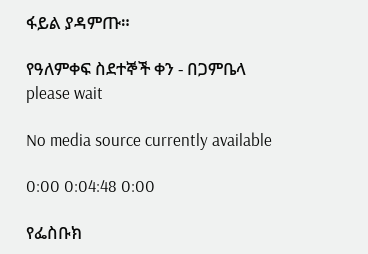ፋይል ያዳምጡ።

የዓለምቀፍ ስደተኞች ቀን - በጋምቤላ
please wait

No media source currently available

0:00 0:04:48 0:00

የፌስቡክ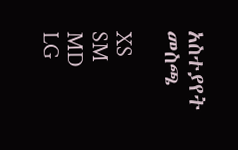አስተያየት መስጫ

XS
SM
MD
LG